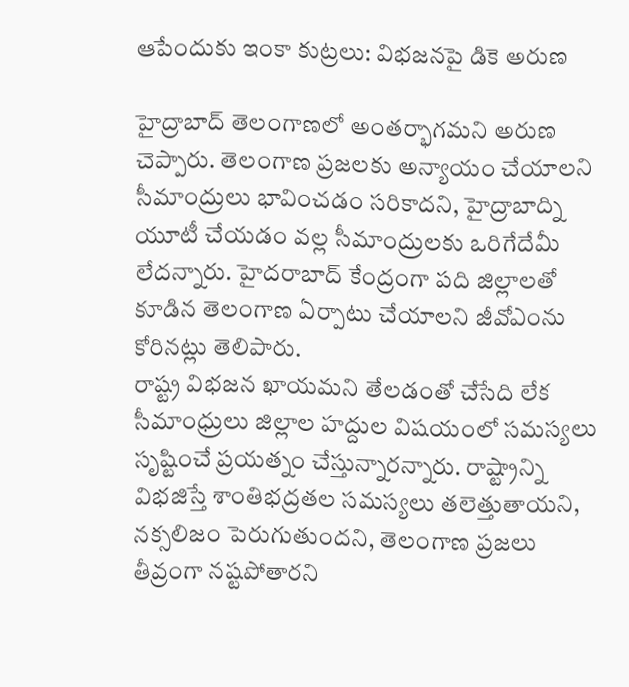ఆపేందుకు ఇంకా కుట్రలు: విభజనపై డికె అరుణ

హైద్రాబాద్ తెలంగాణలో అంతర్భాగమని అరుణ చెప్పారు. తెలంగాణ ప్రజలకు అన్యాయం చేయాలని సీమాంద్రులు భావించడం సరికాదని, హైద్రాబాద్ని యూటీ చేయడం వల్ల సీమాంద్రులకు ఒరిగేదేమీ లేదన్నారు. హైదరాబాద్ కేంద్రంగా పది జిల్లాలతో కూడిన తెలంగాణ ఏర్పాటు చేయాలని జీవోఎంను కోరినట్లు తెలిపారు.
రాష్ట్ర విభజన ఖాయమని తేలడంతో చేసేది లేక సీమాంధ్రులు జిల్లాల హద్దుల విషయంలో సమస్యలు సృష్టించే ప్రయత్నం చేస్తున్నారన్నారు. రాష్ట్రాన్ని విభజిస్తే శాంతిభద్రతల సమస్యలు తలెత్తుతాయని, నక్సలిజం పెరుగుతుందని, తెలంగాణ ప్రజలు తీవ్రంగా నష్టపోతారని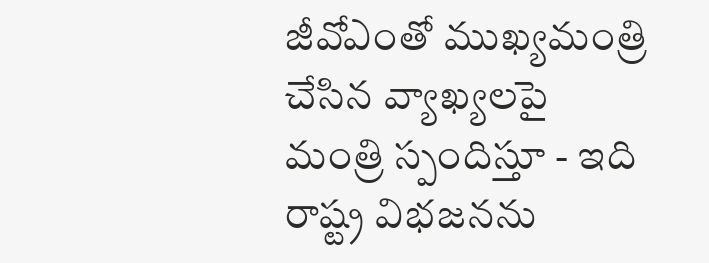జీవోఎంతో ముఖ్యమంత్రి చేసిన వ్యాఖ్యలపై మంత్రి స్పందిస్తూ - ఇది రాష్ట్ర విభజనను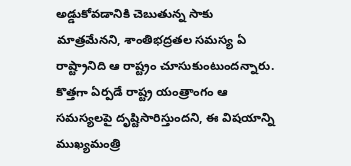అడ్డుకోవడానికి చెబుతున్న సాకు మాత్రమేనని, శాంతిభద్రతల సమస్య ఏ రాష్ట్రానిది ఆ రాష్ట్రం చూసుకుంటుందన్నారు.
కొత్తగా ఏర్పడే రాష్ట్ర యంత్రాంగం ఆ సమస్యలపై దృష్టిసారిస్తుందని, ఈ విషయాన్ని ముఖ్యమంత్రి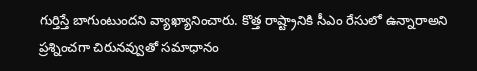గుర్తిస్తే బాగుంటుందని వ్యాఖ్యానించారు. కొత్త రాష్ట్రానికి సీఎం రేసులో ఉన్నారాఅని ప్రశ్నించగా చిరునవ్వుతో సమాధానం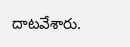దాటవేశారు.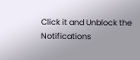Click it and Unblock the Notifications